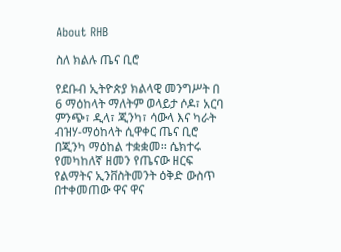About RHB

ስለ ክልሉ ጤና ቢሮ

የደቡብ ኢትዮጵያ ክልላዊ መንግሥት በ 6 ማዕከላት ማለትም ወላይታ ሶዶ፣ አርባ ምንጭ፣ ዲላ፣ ጂንካ፣ ሳውላ እና ካራት ብዝሃ-ማዕከላት ሲዋቀር ጤና ቢሮ በጂንካ ማዕከል ተቋቋመ፡፡ ሴክተሩ የመካከለኛ ዘመን የጤናው ዘርፍ የልማትና ኢንቨስትመንት ዕቅድ ውስጥ በተቀመጠው ዋና ዋና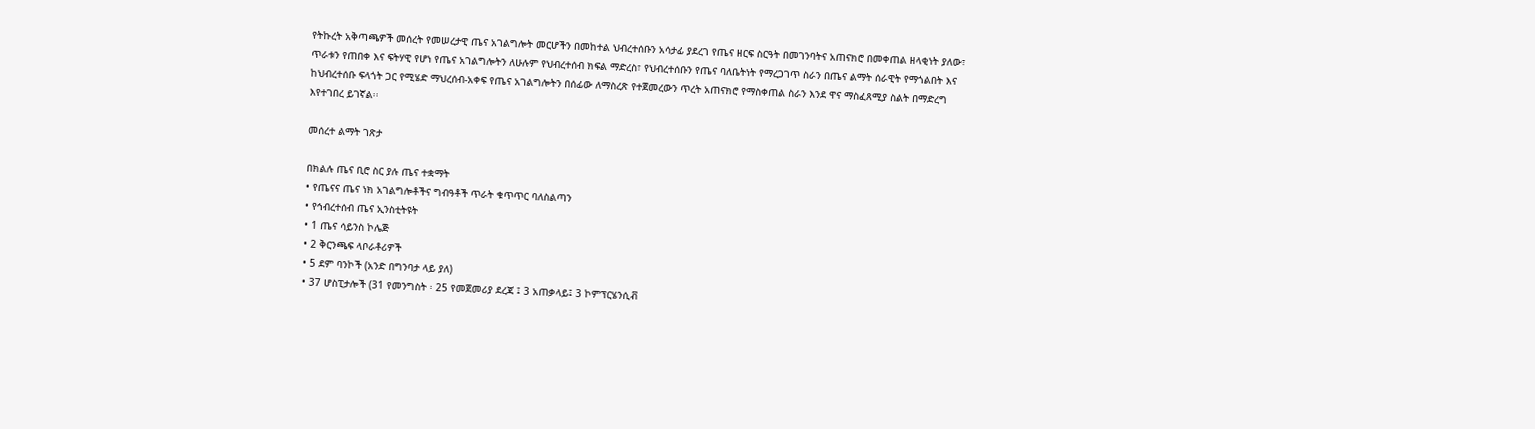የትኩረት አቅጣጫዎች መሰረት የመሠረታዊ ጤና አገልግሎት መርሆችን በመከተል ህብረተሰቡን አሳታፊ ያደረገ የጤና ዘርፍ ስርዓት በመገንባትና አጠናክሮ በመቀጠል ዘላቂነት ያለው፣ ጥራቱን የጠበቀ እና ፍትሃዊ የሆነ የጤና አገልግሎትን ለሁሉም የህብረተሰብ ክፍል ማድረስ፣ የህብረተሰቡን የጤና ባለቤትነት የማረጋገጥ ስራን በጤና ልማት ሰራዊት የማጎልበት እና ከህብረተሰቡ ፍላጎት ጋር የሚሄድ ማህረሰብ-አቀፍ የጤና አገልግሎትን በሰፊው ለማስረጽ የተጀመረውን ጥረት አጠናክሮ የማስቀጠል ስራን እንደ ዋና ማስፈጸሚያ ስልት በማድረግ እየተገበረ ይገኛል፡፡

መሰረተ ልማት ገጽታ

በክልሉ ጤና ቢሮ ስር ያሉ ጤና ተቋማት
• የጤናና ጤና ነክ አገልግሎቶችና ግብዓቶች ጥራት ቁጥጥር ባለስልጣን
• የኅብረተሰብ ጤና ኢንስቲትዩት
• 1 ጤና ሳይንስ ኮሌጅ
• 2 ቅርንጫፍ ላቦራቶሪዎች
• 5 ደም ባንኮች (አንድ በግንባታ ላይ ያለ)
• 37 ሆስፒታሎች (31 የመንግስት ፡ 25 የመጀመሪያ ደረጃ ፤ 3 አጠቃላይ፤ 3 ኮምፕርሄንሲቭ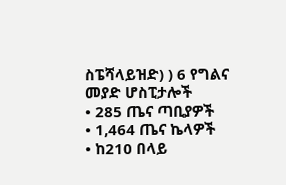ስፔሻላይዝድ) ) 6 የግልና መያድ ሆስፒታሎች
• 285 ጤና ጣቢያዎች
• 1,464 ጤና ኬላዎች
• ከ210 በላይ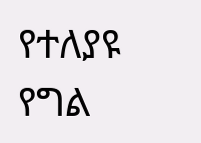የተለያዩ የግል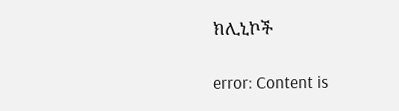ክሊኒኮች

error: Content is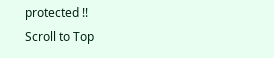protected !!
Scroll to Top